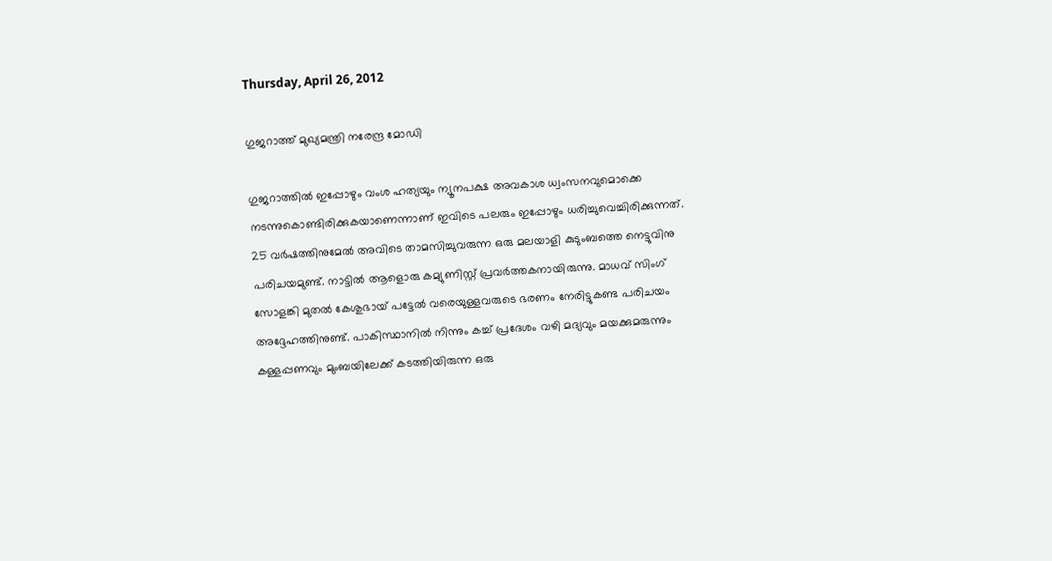Thursday, April 26, 2012

ഗുജറാത്ത് മുഖ്യമന്ത്രി നരേന്ദ്ര മോഡി

ഗുജറാത്തില്‍ ഇപ്പോഴും വംശ ഹത്യയും ന്യൂനപക്ഷ അവകാശ ധ്വംസനവുമൊക്കെ നടന്നുകൊണ്ടിരിക്കുകയാണെന്നാണ് ഇവിടെ പലരും ഇപ്പോഴും ധരിച്ചുവെച്ചിരിക്കുന്നത്. 25 വര്‍ഷത്തിനുമേല്‍ അവിടെ താമസിച്ചുവരുന്ന ഒരു മലയാളി കുടുംബത്തെ നെട്ടുവിനു പരിചയമുണ്ട്. നാട്ടില്‍ ആളൊരു കമ്യുണിസ്റ്റ് പ്രവര്‍ത്തകനായിരുന്നു. മാധവ് സിംഗ് സോളങ്കി മുതല്‍ കേശുഭായ് പട്ടേല്‍ വരെയുള്ളവരുടെ ഭരണം നേരിട്ടുകണ്ട പരിചയം അദ്ദേഹത്തിനുണ്ട്. പാകിസ്ഥാനില്‍ നിന്നും കച്ച് പ്രദേശം വഴി മദ്യവും മയക്കുമരുന്നും കള്ളപ്പണവും മുംബയിലേക്ക് കടത്തിയിരുന്ന ഒരു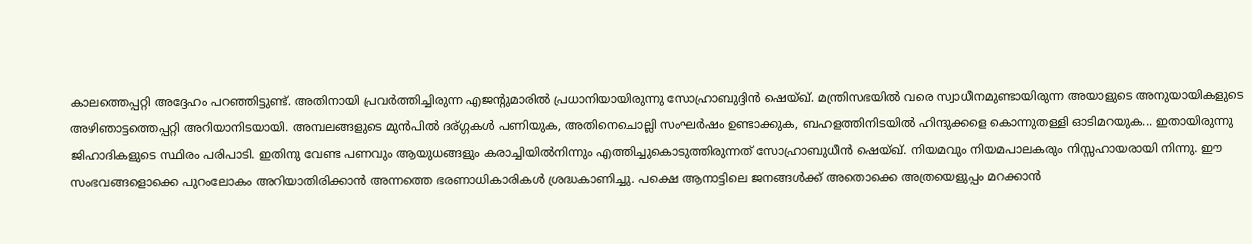കാലത്തെപ്പറ്റി അദ്ദേഹം പറഞ്ഞിട്ടുണ്ട്. അതിനായി പ്രവര്‍ത്തിച്ചിരുന്ന എജന്റുമാരില്‍ പ്രധാനിയായിരുന്നു സോഹ്രാബുദ്ദിന്‍ ഷെയ്ഖ്‌. മന്ത്രിസഭയില്‍ വരെ സ്വാധീനമുണ്ടായിരുന്ന അയാളുടെ അനുയായികളുടെ അഴിഞാട്ടത്തെപ്പറ്റി അറിയാനിടയായി. അമ്പലങ്ങളുടെ മുന്‍പില്‍ ദര്ഗ്ഗകള്‍ പണിയുക, അതിനെചൊല്ലി സംഘര്‍ഷം ഉണ്ടാക്കുക, ബഹളത്തിനിടയില്‍ ഹിന്ദുക്കളെ കൊന്നുതള്ളി ഓടിമറയുക... ഇതായിരുന്നു ജിഹാദികളുടെ സ്ഥിരം പരിപാടി. ഇതിനു വേണ്ട പണവും ആയുധങ്ങളും കരാച്ചിയില്‍നിന്നും എത്തിച്ചുകൊടുത്തിരുന്നത് സോഹ്രാബുധീന്‍ ഷെയ്ഖ്. നിയമവും നിയമപാലകരും നിസ്സഹായരായി നിന്നു. ഈ സംഭവങ്ങളൊക്കെ പുറംലോകം അറിയാതിരിക്കാന്‍ അന്നത്തെ ഭരണാധികാരികള്‍ ശ്രദ്ധകാണിച്ചു. പക്ഷെ ആനാട്ടിലെ ജനങ്ങള്‍ക്ക് അതൊക്കെ അത്രയെളുപ്പം മറക്കാന്‍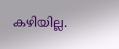കഴിയില്ല.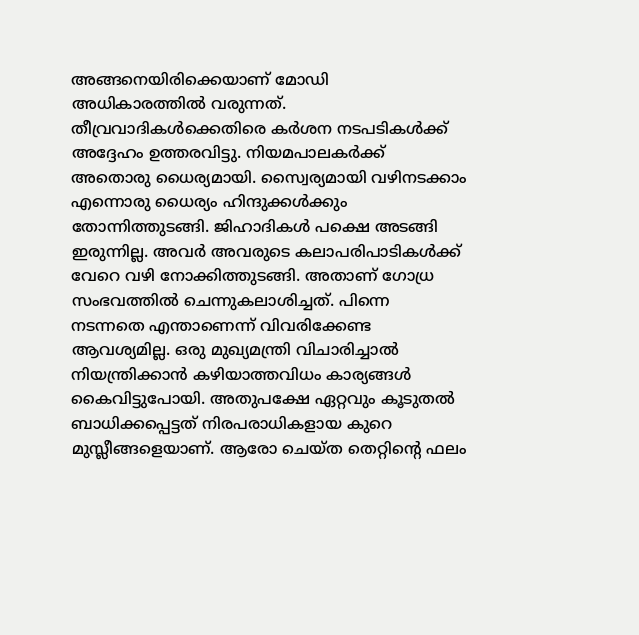അങ്ങനെയിരിക്കെയാണ് മോഡി അധികാരത്തില്‍ വരുന്നത്. തീവ്രവാദികള്‍ക്കെതിരെ കര്‍ശന നടപടികള്‍ക്ക് അദ്ദേഹം ഉത്തരവിട്ടു. നിയമപാലകര്‍ക്ക് അതൊരു ധൈര്യമായി. സ്വൈര്യമായി വഴിനടക്കാം എന്നൊരു ധൈര്യം ഹിന്ദുക്കള്‍ക്കും തോന്നിത്തുടങ്ങി. ജിഹാദികള്‍ പക്ഷെ അടങ്ങി ഇരുന്നില്ല. അവര്‍ അവരുടെ കലാപരിപാടികള്‍ക്ക് വേറെ വഴി നോക്കിത്തുടങ്ങി. അതാണ്‌ ഗോധ്ര സംഭവത്തില്‍ ചെന്നുകലാശിച്ചത്. പിന്നെ നടന്നതെ എന്താണെന്ന് വിവരിക്കേണ്ട ആവശ്യമില്ല. ഒരു മുഖ്യമന്ത്രി വിചാരിച്ചാല്‍ നിയന്ത്രിക്കാന്‍ കഴിയാത്തവിധം കാര്യങ്ങള്‍ കൈവിട്ടുപോയി. അതുപക്ഷേ ഏറ്റവും കൂടുതല്‍ ബാധിക്കപ്പെട്ടത് നിരപരാധികളായ കുറെ മുസ്ലീങ്ങളെയാണ്. ആരോ ചെയ്ത തെറ്റിന്റെ ഫലം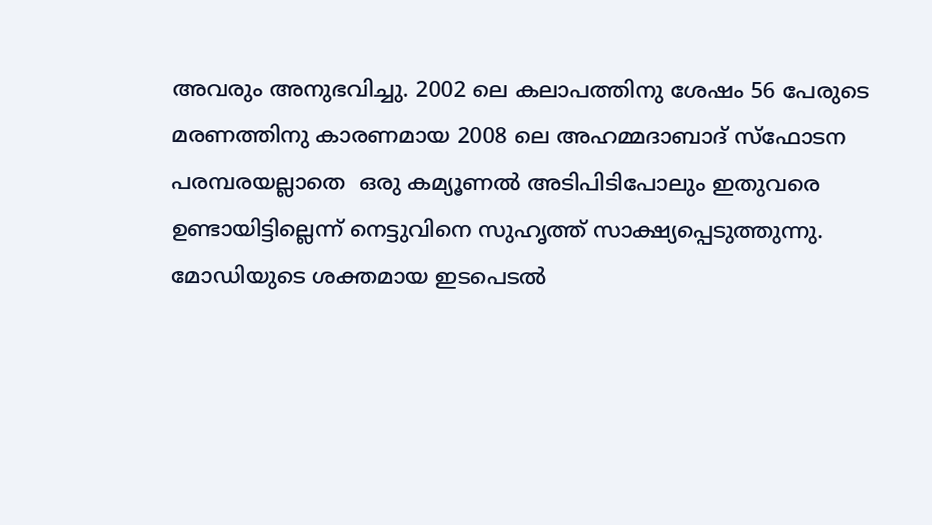അവരും അനുഭവിച്ചു. 2002 ലെ കലാപത്തിനു ശേഷം 56 പേരുടെ മരണത്തിനു കാരണമായ 2008 ലെ അഹമ്മദാബാദ് സ്ഫോടന പരമ്പരയല്ലാതെ  ഒരു കമ്യൂണല്‍ അടിപിടിപോലും ഇതുവരെ ഉണ്ടായിട്ടില്ലെന്ന് നെട്ടുവിനെ സുഹൃത്ത് സാക്ഷ്യപ്പെടുത്തുന്നു. മോഡിയുടെ ശക്തമായ ഇടപെടല്‍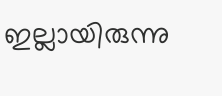ഇല്ലായിരുന്നു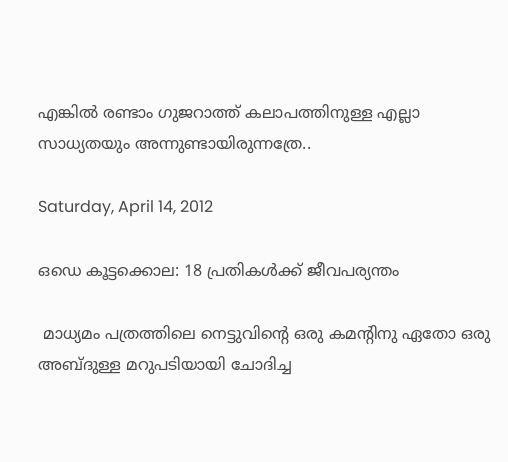എങ്കില്‍ രണ്ടാം ഗുജറാത്ത് കലാപത്തിനുള്ള എല്ലാ സാധ്യതയും അന്നുണ്ടായിരുന്നത്രേ..

Saturday, April 14, 2012

ഒഡെ കൂട്ടക്കൊല: 18 പ്രതികള്‍ക്ക് ജീവപര്യന്തം

 മാധ്യമം പത്രത്തിലെ നെട്ടുവിന്റെ ഒരു കമന്റിനു ഏതോ ഒരു അബ്ദുള്ള മറുപടിയായി ചോദിച്ച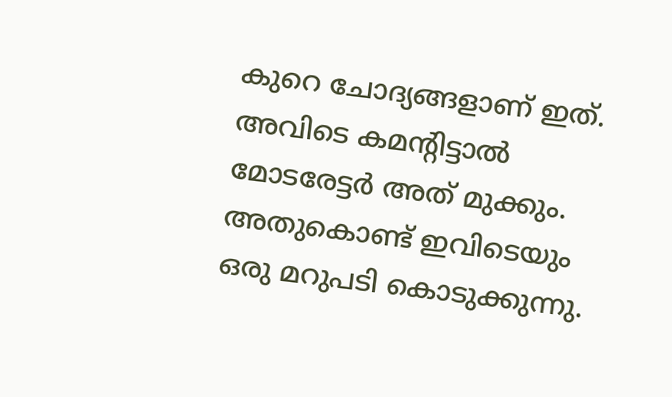കുറെ ചോദ്യങ്ങളാണ് ഇത്. അവിടെ കമന്റിട്ടാല്‍ മോടരേട്ടര്‍ അത് മുക്കും. അതുകൊണ്ട് ഇവിടെയും ഒരു മറുപടി കൊടുക്കുന്നു.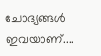ചോദ്യങ്ങള്‍ ഇവയാണ്....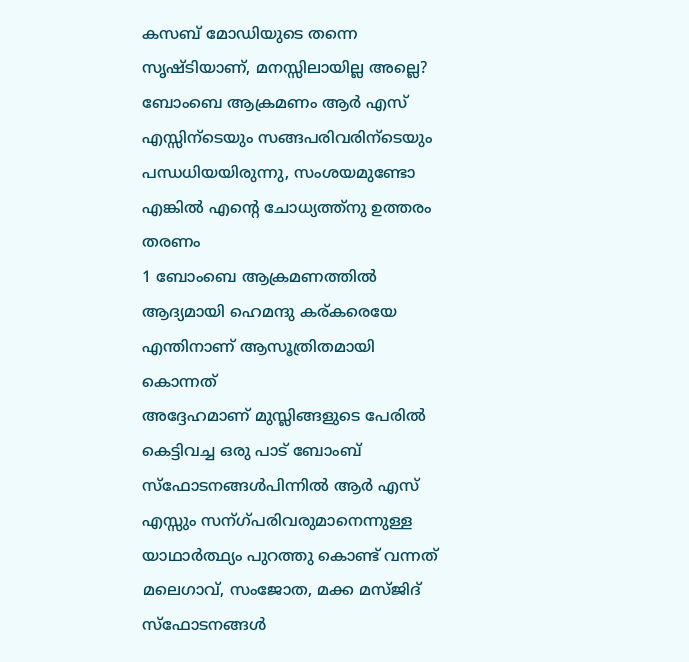കസബ് മോഡിയുടെ തന്നെ സൃഷ്ടിയാണ്, മനസ്സിലായില്ല അല്ലെ? ബോംബെ ആക്രമണം ആര്‍ എസ് എസ്സിന്ടെയും സങ്ങപരിവരിന്ടെയും പന്ധധിയയിരുന്നു, സംശയമുണ്ടോ എങ്കില്‍ എന്റെ ചോധ്യത്ത്നു ഉത്തരം തരണം
1 ബോംബെ ആക്രമണത്തില്‍ ആദ്യമായി ഹെമന്ദു കര്കരെയേ എന്തിനാണ് ആസൂത്രിതമായി കൊന്നത്
അദ്ദേഹമാണ് മുസ്ലിങ്ങളുടെ പേരില്‍ കെട്ടിവച്ച ഒരു പാട് ബോംബ്‌ സ്ഫോടനങ്ങള്‍പിന്നില്‍ ആര്‍ എസ് എസ്സും സന്ഗ്പരിവരുമാനെന്നുള്ള യാഥാര്‍ത്ഥ്യം പുറത്തു കൊണ്ട് വന്നത് മലെഗാവ്, സംജോത, മക്ക മസ്ജിദ് സ്ഫോടനങ്ങള്‍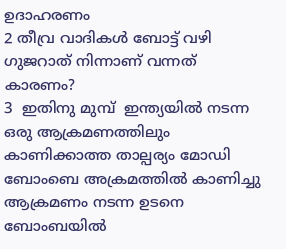ഉദാഹരണം
2 തീവ്ര വാദികള്‍ ബോട്ട് വഴി ഗുജറാത്‌ നിന്നാണ് വന്നത് കാരണം?
3  ഇതിനു മുമ്പ്  ഇന്ത്യയില്‍ നടന്ന ഒരു ആക്രമണത്തിലും കാണിക്കാത്ത താല്പര്യം മോഡി ബോംബെ അക്രമത്തില്‍ കാണിച്ചു ആക്രമണം നടന്ന ഉടനെ ബോംബയില്‍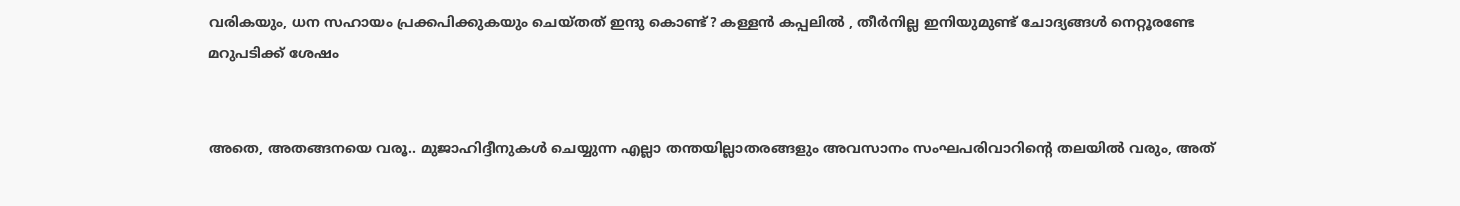വരികയും, ധന സഹായം പ്രക്കപിക്കുകയും ചെയ്തത് ഇന്ദു കൊണ്ട്? കള്ളന്‍ കപ്പലില്‍ , തീര്‍നില്ല ഇനിയുമുണ്ട് ചോദ്യങ്ങള്‍ നെറ്റൂരണ്ടേ മറുപടിക്ക് ശേഷം


അതെ, അതങ്ങനയെ വരൂ.. മുജാഹിദ്ദീനുകള്‍ ചെയ്യുന്ന എല്ലാ തന്തയില്ലാതരങ്ങളും അവസാനം സംഘപരിവാറിന്റെ തലയില്‍ വരും, അത്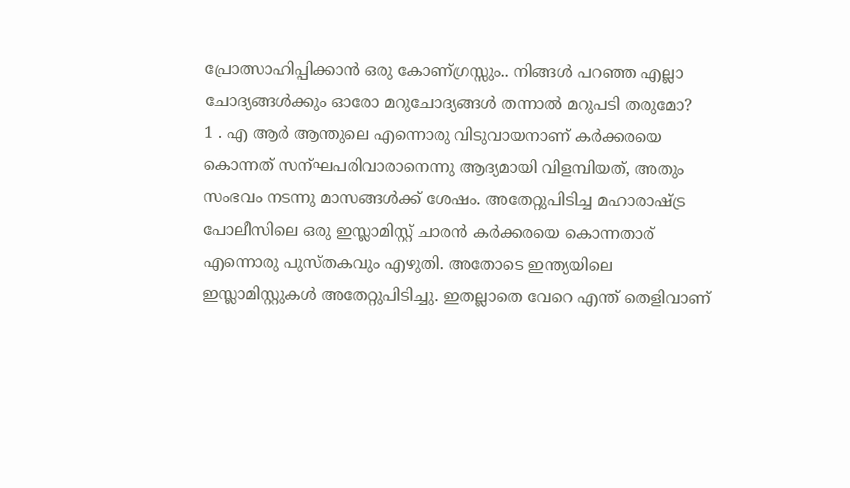പ്രോത്സാഹിപ്പിക്കാന്‍ ഒരു കോണ്ഗ്രസ്സും.. നിങ്ങള്‍ പറഞ്ഞ എല്ലാ ചോദ്യങ്ങള്‍ക്കും ഓരോ മറുചോദ്യങ്ങള്‍ തന്നാല്‍ മറുപടി തരുമോ?
1 . എ ആര്‍ ആന്തുലെ എന്നൊരു വിടുവായനാണ് കര്‍ക്കരയെ കൊന്നത് സന്ഘപരിവാരാനെന്നു ആദ്യമായി വിളമ്പിയത്, അതും സംഭവം നടന്നു മാസങ്ങള്‍ക്ക് ശേഷം. അതേറ്റുപിടിച്ച മഹാരാഷ്ട്ര പോലീസിലെ ഒരു ഇസ്ലാമിസ്റ്റ് ചാരന്‍ കര്‍ക്കരയെ കൊന്നതാര് എന്നൊരു പുസ്തകവും എഴുതി. അതോടെ ഇന്ത്യയിലെ ഇസ്ലാമിസ്റ്റുകള്‍ അതേറ്റുപിടിച്ചു. ഇതല്ലാതെ വേറെ എന്ത് തെളിവാണ്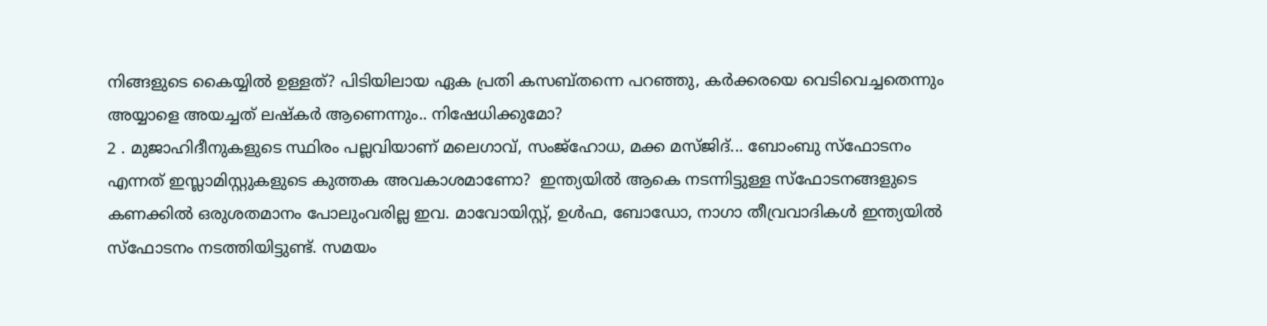നിങ്ങളുടെ കൈയ്യില്‍ ഉള്ളത്? പിടിയിലായ ഏക പ്രതി കസബ്തന്നെ പറഞ്ഞു, കര്‍ക്കരയെ വെടിവെച്ചതെന്നും അയ്യാളെ അയച്ചത് ലഷ്കര്‍ ആണെന്നും.. നിഷേധിക്കുമോ?
2 . മുജാഹിദീനുകളുടെ സ്ഥിരം പല്ലവിയാണ് മലെഗാവ്, സംജ്ഹോധ, മക്ക മസ്ജിദ്... ബോംബു സ്ഫോടനം എന്നത് ഇസ്ലാമിസ്റ്റുകളുടെ കുത്തക അവകാശമാണോ?  ഇന്ത്യയില്‍ ആകെ നടന്നിട്ടുള്ള സ്ഫോടനങ്ങളുടെ കണക്കില്‍ ഒരുശതമാനം പോലുംവരില്ല ഇവ. മാവോയിസ്റ്റ്, ഉള്‍ഫ, ബോഡോ, നാഗാ തീവ്രവാദികള്‍ ഇന്ത്യയില്‍ സ്ഫോടനം നടത്തിയിട്ടുണ്ട്. സമയം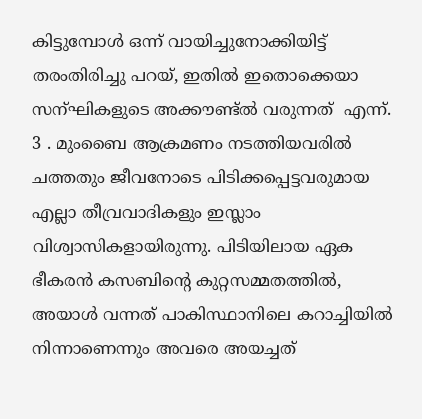കിട്ടുമ്പോള്‍ ഒന്ന് വായിച്ചുനോക്കിയിട്ട് തരംതിരിച്ചു പറയ്, ഇതില്‍ ഇതൊക്കെയാ സന്ഘികളുടെ അക്കൗണ്ട്‌ല്‍ വരുന്നത്  എന്ന്.
3 . മുംബൈ ആക്രമണം നടത്തിയവരില്‍ ചത്തതും ജീവനോടെ പിടിക്കപ്പെട്ടവരുമായ എല്ലാ തീവ്രവാദികളും ഇസ്ലാം വിശ്വാസികളായിരുന്നു. പിടിയിലായ ഏക ഭീകരന്‍ കസബിന്റെ കുറ്റസമ്മതത്തില്‍, അയാള്‍ വന്നത് പാകിസ്ഥാനിലെ കറാച്ചിയില്‍ നിന്നാണെന്നും അവരെ അയച്ചത്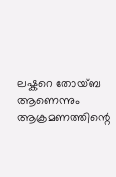ലഷ്കറെ തോയ്ബ ആണെന്നും ആക്രമണത്തിന്റെ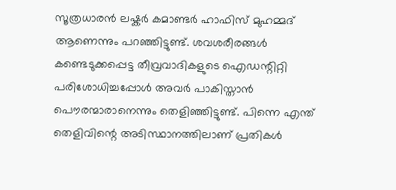സൂത്രധാരന്‍ ലഷ്കര്‍ കമാണ്ടര്‍ ഹാഫിസ് മുഹമ്മദ്‌ ആണെന്നും പറഞ്ഞിട്ടുണ്ട്. ശവശരീരങ്ങള്‍ കണ്ടെടുക്കപ്പെട്ട തീവ്രവാദികളുടെ ഐഡന്റിറ്റി പരിശോധിച്ചപ്പോള്‍ അവര്‍ പാകിസ്താന്‍ പൌരന്മാരാനെന്നും തെളിഞ്ഞിട്ടുണ്ട്. പിന്നെ എന്ത് തെളിവിന്റെ അടിസ്ഥാനത്തിലാണ് പ്രതികള്‍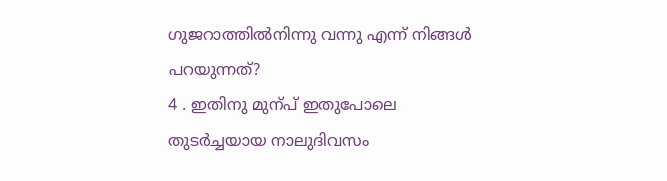ഗുജറാത്തില്‍നിന്നു വന്നു എന്ന് നിങ്ങള്‍ പറയുന്നത്?
4 . ഇതിനു മുന്പ് ഇതുപോലെ  തുടര്‍ച്ചയായ നാലുദിവസം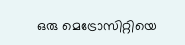ഒരു മെട്രോസിറ്റിയെ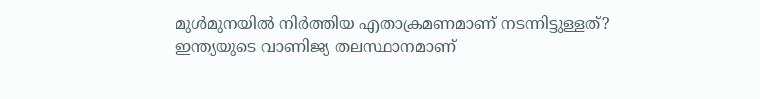മുള്‍മുനയില്‍ നിര്‍ത്തിയ എതാക്രമണമാണ് നടന്നിട്ടുള്ളത്? ഇന്ത്യയുടെ വാണിജ്യ തലസ്ഥാനമാണ്‌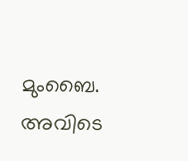മുംബൈ. അവിടെ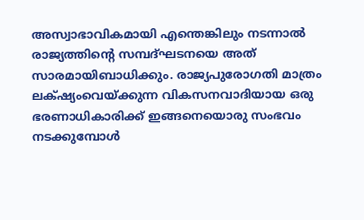അസ്വാഭാവികമായി എന്തെങ്കിലും നടന്നാല്‍ രാജ്യത്തിന്റെ സമ്പദ്ഘടനയെ അത് സാരമായിബാധിക്കും. രാജ്യപുരോഗതി മാത്രം ലക്‌ഷ്യംവെയ്ക്കുന്ന വികസനവാദിയായ ഒരു ഭരണാധികാരിക്ക് ഇങ്ങനെയൊരു സംഭവം നടക്കുമ്പോള്‍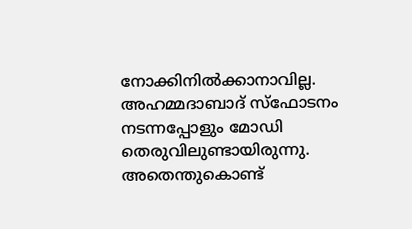നോക്കിനില്‍ക്കാനാവില്ല. അഹമ്മദാബാദ് സ്ഫോടനം നടന്നപ്പോളും മോഡി തെരുവിലുണ്ടായിരുന്നു. അതെന്തുകൊണ്ട്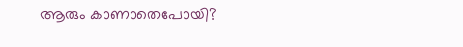ആരും കാണാതെപോയി?